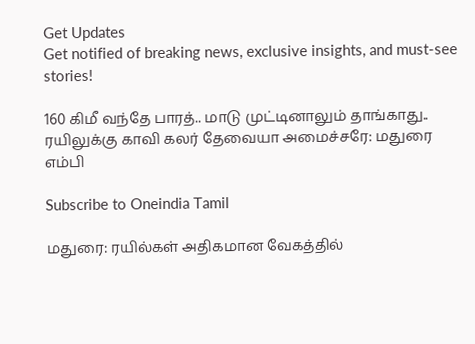Get Updates
Get notified of breaking news, exclusive insights, and must-see stories!

160 கிமீ வந்தே பாரத்.. மாடு முட்டினாலும் தாங்காது.. ரயிலுக்கு காவி கலர் தேவையா அமைச்சரே: மதுரை எம்பி

Subscribe to Oneindia Tamil

மதுரை: ரயில்கள் அதிகமான வேகத்தில்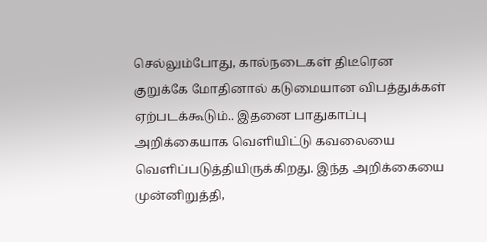செல்லும்போது, கால்நடைகள் திடீரென குறுக்கே மோதினால் கடுமையான விபத்துக்கள் ஏற்படக்கூடும்.. இதனை பாதுகாப்பு அறிக்கையாக வெளியிட்டு கவலையை வெளிப்படுத்தியிருக்கிறது. இந்த அறிக்கையை முன்னிறுத்தி,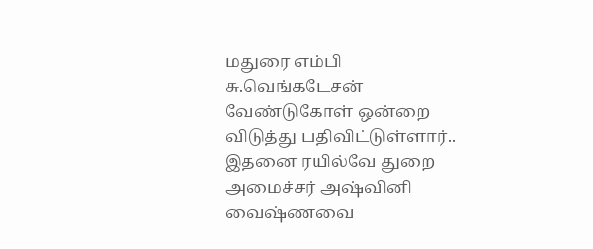மதுரை எம்பி சு.வெங்கடேசன் வேண்டுகோள் ஒன்றை விடுத்து பதிவிட்டுள்ளார்.. இதனை ரயில்வே துறை அமைச்சர் அஷ்வினி வைஷ்ணவை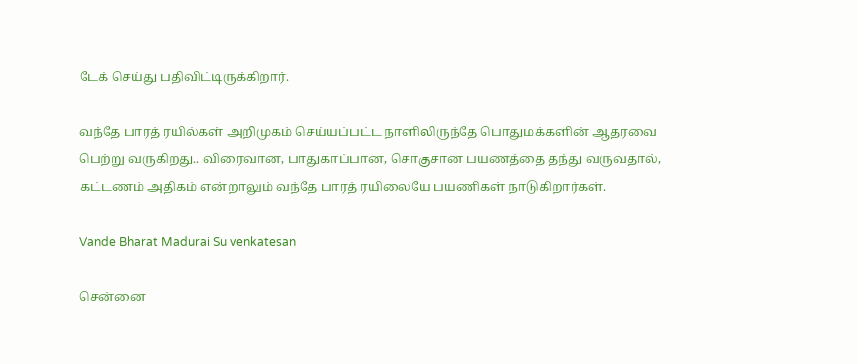டேக் செய்து பதிவிட்டிருக்கிறார்.

வந்தே பாரத் ரயில்கள் அறிமுகம் செய்யப்பட்ட நாளிலிருந்தே பொதுமக்களின் ஆதரவை பெற்று வருகிறது.. விரைவான, பாதுகாப்பான, சொகுசான பயணத்தை தந்து வருவதால், கட்டணம் அதிகம் என்றாலும் வந்தே பாரத் ரயிலையே பயணிகள் நாடுகிறார்கள்.

Vande Bharat Madurai Su venkatesan

சென்னை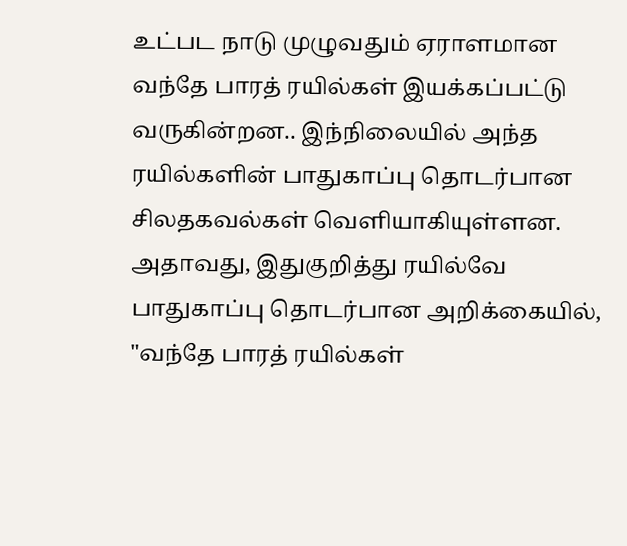உட்பட நாடு முழுவதும் ஏராளமான வந்தே பாரத் ரயில்கள் இயக்கப்பட்டு வருகின்றன.. இந்நிலையில் அந்த ரயில்களின் பாதுகாப்பு தொடர்பான சிலதகவல்கள் வெளியாகியுள்ளன. அதாவது, இதுகுறித்து ரயில்வே பாதுகாப்பு தொடர்பான அறிக்கையில், "வந்தே பாரத் ரயில்கள்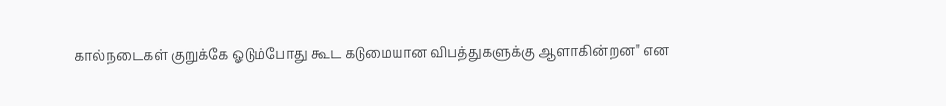கால்நடைகள் குறுக்கே ஓடும்போது கூட கடுமையான விபத்துகளுக்கு ஆளாகின்றன" என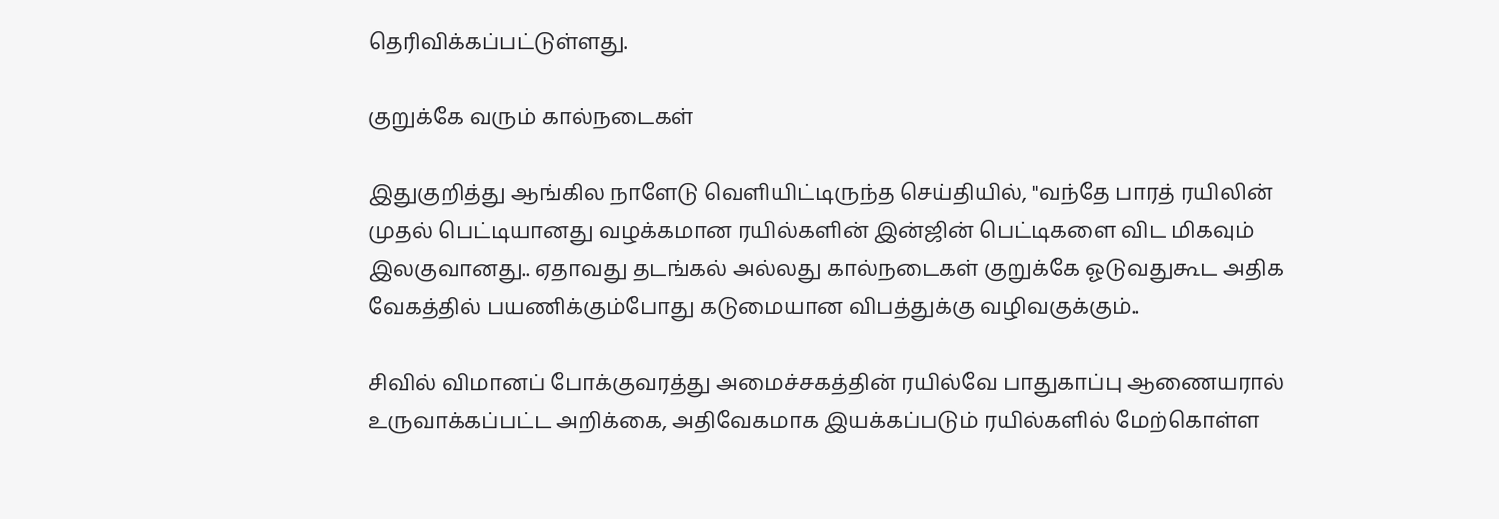தெரிவிக்கப்பட்டுள்ளது.

குறுக்கே வரும் கால்நடைகள்

இதுகுறித்து ஆங்கில நாளேடு வெளியிட்டிருந்த செய்தியில், "வந்தே பாரத் ரயிலின் முதல் பெட்டியானது வழக்கமான ரயில்களின் இன்ஜின் பெட்டிகளை விட மிகவும் இலகுவானது.. ஏதாவது தடங்கல் அல்லது கால்நடைகள் குறுக்கே ஓடுவதுகூட அதிக வேகத்தில் பயணிக்கும்போது கடுமையான விபத்துக்கு வழிவகுக்கும்..

சிவில் விமானப் போக்குவரத்து அமைச்சகத்தின் ரயில்வே பாதுகாப்பு ஆணையரால் உருவாக்கப்பட்ட அறிக்கை, அதிவேகமாக இயக்கப்படும் ரயில்களில் மேற்கொள்ள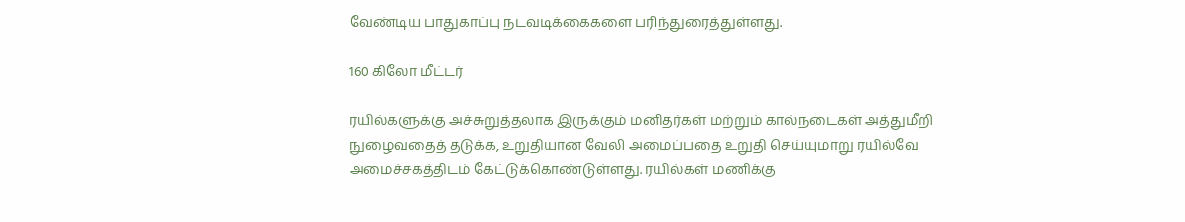வேண்டிய பாதுகாப்பு நடவடிக்கைகளை பரிந்துரைத்துள்ளது.

160 கிலோ மீட்டர்

ரயில்களுக்கு அச்சுறுத்தலாக இருக்கும் மனிதர்கள் மற்றும் கால்நடைகள் அத்துமீறி நுழைவதைத் தடுக்க, உறுதியான வேலி அமைப்பதை உறுதி செய்யுமாறு ரயில்வே அமைச்சகத்திடம் கேட்டுக்கொண்டுள்ளது. ரயில்கள் மணிக்கு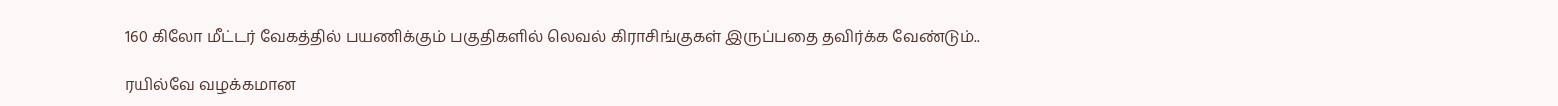160 கிலோ மீட்டர் வேகத்தில் பயணிக்கும் பகுதிகளில் லெவல் கிராசிங்குகள் இருப்பதை தவிர்க்க வேண்டும்..

ரயில்வே வழக்கமான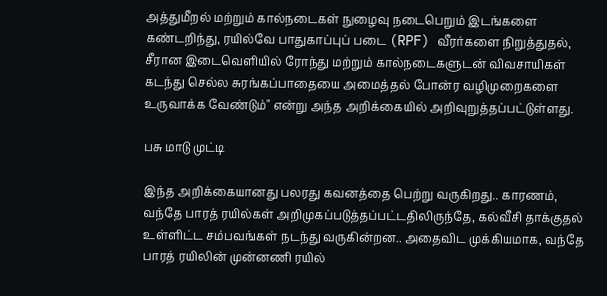அத்துமீறல் மற்றும் கால்நடைகள் நுழைவு நடைபெறும் இடங்களை கண்டறிந்து, ரயில்வே பாதுகாப்புப் படை (RPF) வீரர்களை நிறுத்துதல், சீரான இடைவெளியில் ரோந்து மற்றும் கால்நடைகளுடன் விவசாயிகள் கடந்து செல்ல சுரங்கப்பாதையை அமைத்தல் போன்ர வழிமுறைகளை உருவாக்க வேண்டும்" என்று அந்த அறிக்கையில் அறிவுறுத்தப்பட்டுள்ளது.

பசு மாடு முட்டி

இந்த அறிக்கையானது பலரது கவனத்தை பெற்று வருகிறது.. காரணம், வந்தே பாரத் ரயில்கள் அறிமுகப்படுத்தப்பட்டதிலிருந்தே, கல்வீசி தாக்குதல் உள்ளிட்ட சம்பவங்கள் நடந்து வருகின்றன.. அதைவிட முக்கியமாக, வந்தே பாரத் ரயிலின் முன்னணி ரயில்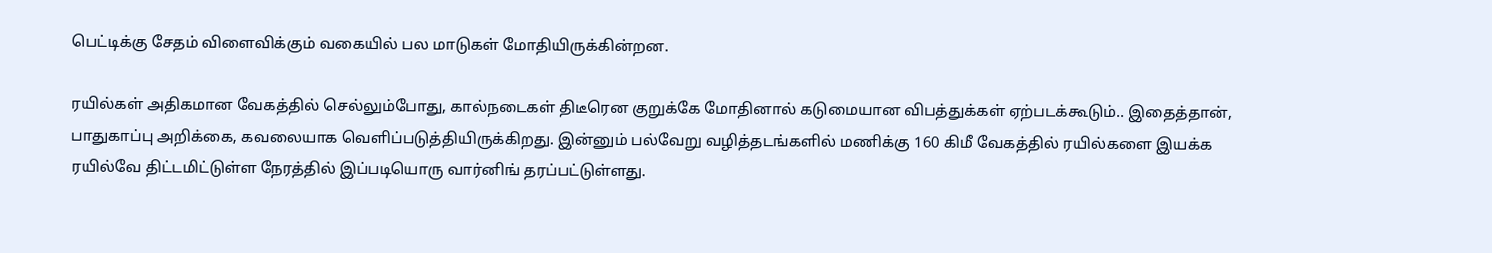பெட்டிக்கு சேதம் விளைவிக்கும் வகையில் பல மாடுகள் மோதியிருக்கின்றன.

ரயில்கள் அதிகமான வேகத்தில் செல்லும்போது, கால்நடைகள் திடீரென குறுக்கே மோதினால் கடுமையான விபத்துக்கள் ஏற்படக்கூடும்.. இதைத்தான், பாதுகாப்பு அறிக்கை, கவலையாக வெளிப்படுத்தியிருக்கிறது. இன்னும் பல்வேறு வழித்தடங்களில் மணிக்கு 160 கிமீ வேகத்தில் ரயில்களை இயக்க ரயில்வே திட்டமிட்டுள்ள நேரத்தில் இப்படியொரு வார்னிங் தரப்பட்டுள்ளது.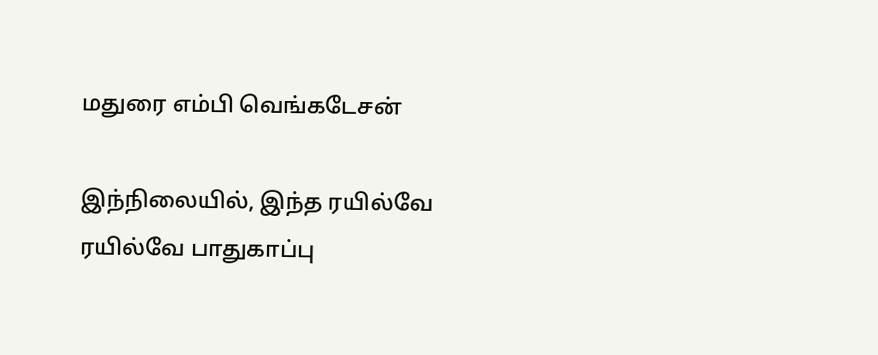மதுரை எம்பி வெங்கடேசன்

இந்நிலையில், இந்த ரயில்வே ரயில்வே பாதுகாப்பு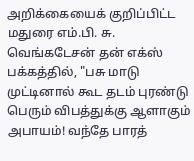அறிக்கையைக் குறிப்பிட்ட மதுரை எம்.பி. சு. வெங்கடேசன் தன் எக்ஸ் பக்கத்தில், "பசு மாடு முட்டினால் கூட தடம் புரண்டு பெரும் விபத்துக்கு ஆளாகும் அபாயம்! வந்தே பாரத்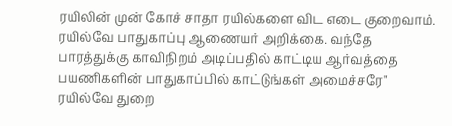ரயிலின் முன் கோச் சாதா ரயில்களை விட எடை குறைவாம். ரயில்வே பாதுகாப்பு ஆணையர் அறிக்கை. வந்தே பாரத்துக்கு காவிநிறம் அடிப்பதில் காட்டிய ஆர்வத்தை பயணிகளின் பாதுகாப்பில் காட்டுங்கள் அமைச்சரே" ரயில்வே துறை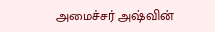அமைச்சர் அஷ்வின்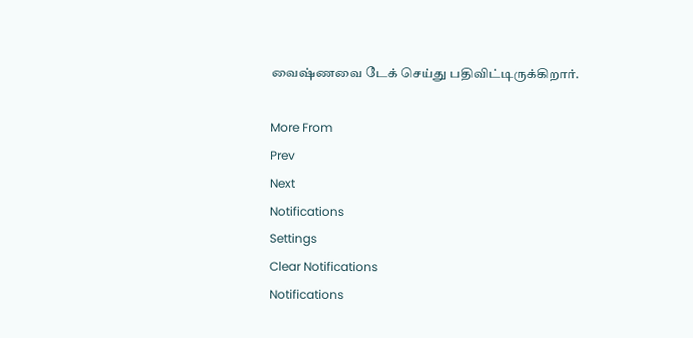வைஷ்ணவை டேக் செய்து பதிவிட்டிருக்கிறார்.

More From
Prev
Next
Notifications
Settings
Clear Notifications
Notifications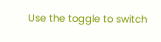Use the toggle to switch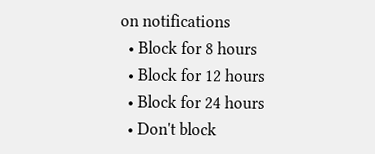on notifications
  • Block for 8 hours
  • Block for 12 hours
  • Block for 24 hours
  • Don't block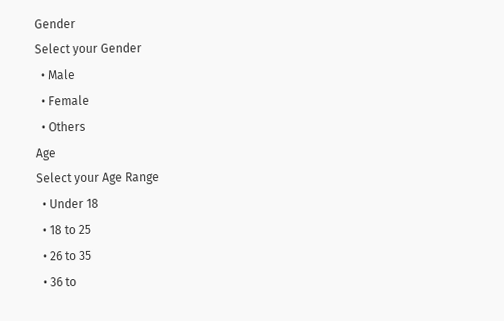Gender
Select your Gender
  • Male
  • Female
  • Others
Age
Select your Age Range
  • Under 18
  • 18 to 25
  • 26 to 35
  • 36 to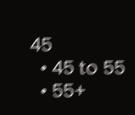45
  • 45 to 55
  • 55+